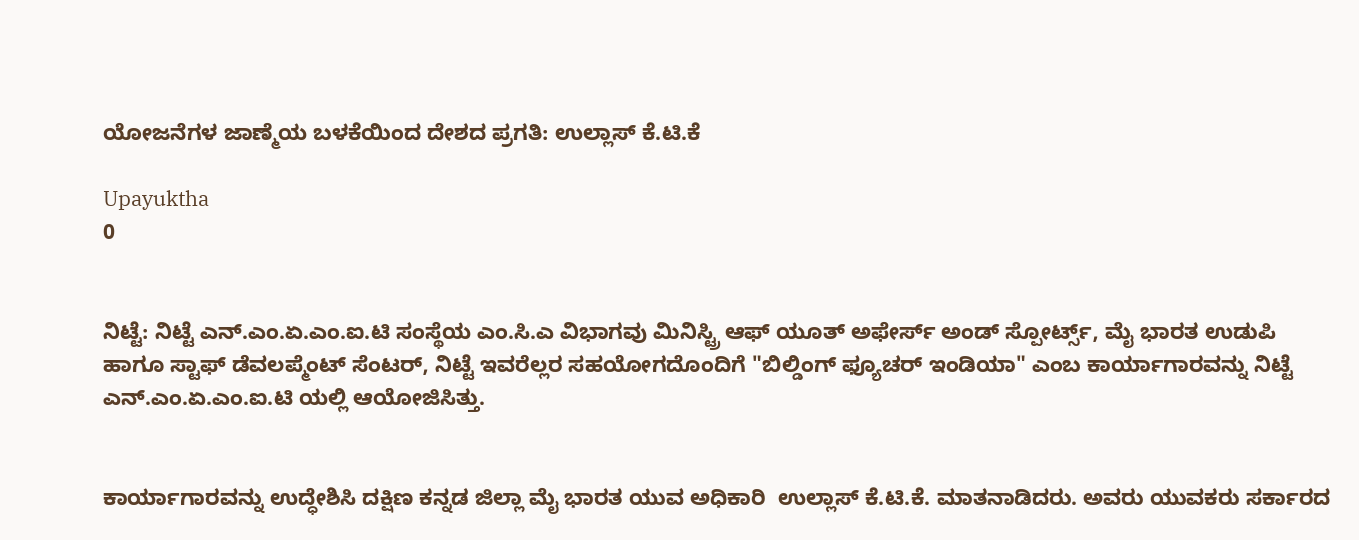ಯೋಜನೆಗಳ ಜಾಣ್ಮೆಯ ಬಳಕೆಯಿಂದ ದೇಶದ ಪ್ರಗತಿ: ಉಲ್ಲಾಸ್ ಕೆ.ಟಿ.ಕೆ

Upayuktha
0


ನಿಟ್ಟೆ: ನಿಟ್ಟೆ ಎನ್.ಎಂ.ಏ.ಎಂ.ಐ.ಟಿ ಸಂಸ್ಥೆಯ ಎಂ.ಸಿ.ಎ ವಿಭಾಗವು ಮಿನಿಸ್ಟ್ರಿ ಆಫ್ ಯೂತ್ ಅಫೇರ್ಸ್ ಅಂಡ್ ಸ್ಪೋರ್ಟ್ಸ್, ಮೈ ಭಾರತ ಉಡುಪಿ ಹಾಗೂ ಸ್ಟಾಫ್ ಡೆವಲಪ್ಮೆಂಟ್ ಸೆಂಟರ್, ನಿಟ್ಟೆ ಇವರೆಲ್ಲರ ಸಹಯೋಗದೊಂದಿಗೆ "ಬಿಲ್ಡಿಂಗ್ ಫ್ಯೂಚರ್ ಇಂಡಿಯಾ" ಎಂಬ ಕಾರ್ಯಾಗಾರವನ್ನು ನಿಟ್ಟೆ ಎನ್.ಎಂ.ಏ.ಎಂ.ಐ.ಟಿ ಯಲ್ಲಿ ಆಯೋಜಿಸಿತ್ತು.


ಕಾರ್ಯಾಗಾರವನ್ನು ಉದ್ಧೇಶಿಸಿ ದಕ್ಷಿಣ ಕನ್ನಡ ಜಿಲ್ಲಾ ಮೈ ಭಾರತ ಯುವ ಅಧಿಕಾರಿ  ಉಲ್ಲಾಸ್ ಕೆ.ಟಿ.ಕೆ. ಮಾತನಾಡಿದರು. ಅವರು ಯುವಕರು ಸರ್ಕಾರದ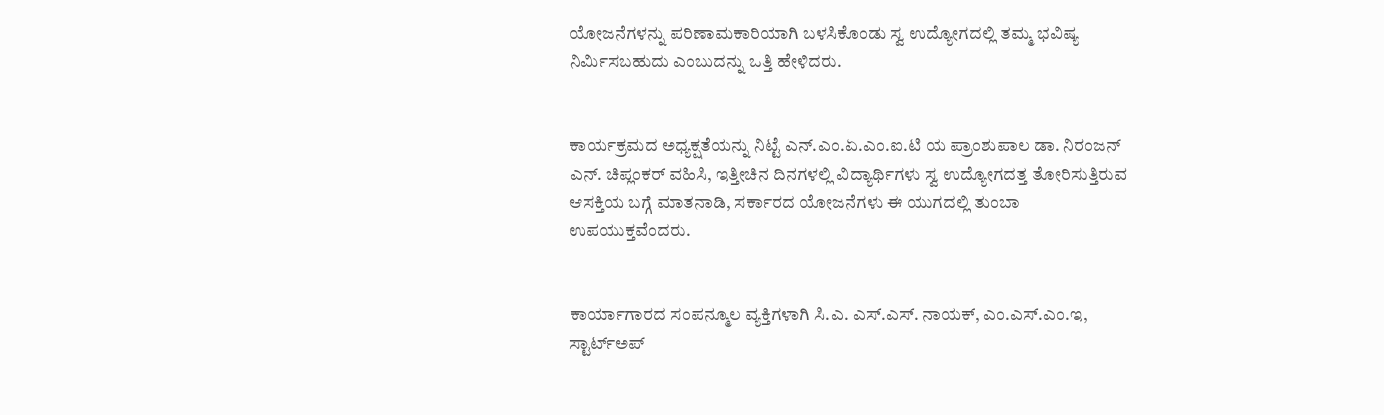ಯೋಜನೆಗಳನ್ನು ಪರಿಣಾಮಕಾರಿಯಾಗಿ ಬಳಸಿಕೊಂಡು ಸ್ವ ಉದ್ಯೋಗದಲ್ಲಿ ತಮ್ಮ ಭವಿಷ್ಯ ನಿರ್ಮಿಸಬಹುದು ಎಂಬುದನ್ನು ಒತ್ತಿ ಹೇಳಿದರು.


ಕಾರ್ಯಕ್ರಮದ ಅಧ್ಯಕ್ಷತೆಯನ್ನು ನಿಟ್ಟೆ ಎನ್.ಎಂ.ಏ.ಎಂ.ಐ.ಟಿ ಯ ಪ್ರಾಂಶುಪಾಲ ಡಾ. ನಿರಂಜನ್ ಎನ್. ಚಿಪ್ಲಂಕರ್ ವಹಿಸಿ, ಇತ್ತೀಚಿನ ದಿನಗಳಲ್ಲಿ ವಿದ್ಯಾರ್ಥಿಗಳು ಸ್ವ ಉದ್ಯೋಗದತ್ತ ತೋರಿಸುತ್ತಿರುವ ಆಸಕ್ತಿಯ ಬಗ್ಗೆ ಮಾತನಾಡಿ, ಸರ್ಕಾರದ ಯೋಜನೆಗಳು ಈ ಯುಗದಲ್ಲಿ ತುಂಬಾ ಉಪಯುಕ್ತವೆಂದರು.


ಕಾರ್ಯಾಗಾರದ ಸಂಪನ್ಮೂಲ ವ್ಯಕ್ತಿಗಳಾಗಿ ಸಿ.ಎ. ಎಸ್.ಎಸ್. ನಾಯಕ್, ಎಂ.ಎಸ್.ಎಂ.ಇ, ಸ್ಟಾರ್ಟ್‌ಅಪ್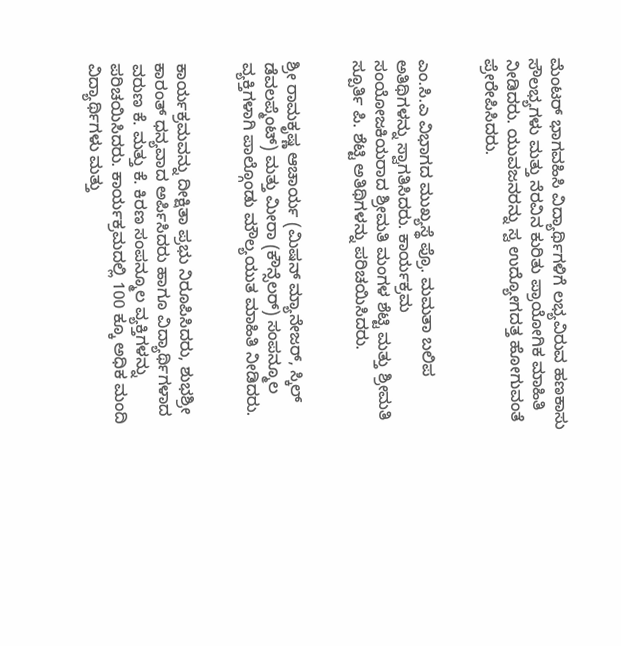ಮೆಂಟರ್ ಭಾಗವಹಿಸಿ ವಿದ್ಯಾರ್ಥಿಗಳಿಗೆ ಲಭ್ಯವಿರುವ ಹಣಕಾಸು ಸೌಲಭ್ಯಗಳು ಮತ್ತು ನೆರವಿನ ಕುರಿತು ಪ್ರಾಯೋಗಿಕ ಮಾಹಿತಿ ನೀಡಿದರು. ಯುವಜನರನ್ನು ಸ್ವ ಉದ್ಯೋಗದತ್ತ ಹೋಗುವಂತೆ ಪ್ರೇರೇಪಿಸಿದರು.


ಎಂ.ಸಿ.ಎ ವಿಭಾಗದ ಮುಖ್ಯಸ್ಥೆ ಪ್ರೊ. ಮಮತಾ ಬಲಿಪ ಅತಿಥಿಗಳನ್ನು ಸ್ವಾಗತಿಸಿದರು. ಕಾರ್ಯಕ್ರಮ ಸಂಯೋಜಕಿಯರಾದ ಶ್ರೀಮತಿ ಮಂಗಳ ಶೆಟ್ಟಿ ಮತ್ತು ಶ್ರೀಮತಿ ಸ್ಪೂರ್ತಿ ಪಿ. ಶೆಟ್ಟಿ ಅತಿಥಿಗಳನ್ನು ಪರಿಚಯಿಸಿದರು.


ಶ್ರೀ ರಾಮಕೃಷ್ಣ ಆಚಾರ್ಯ (ಮಿಷನ್ ಮ್ಯಾನೇಜರ್, ಸ್ಕಿಲ್ ಡೆವಲಪ್ಮೆಂಟ್) ಮತ್ತು ಮೀರಾ (ಕೌನ್ಸೆಲರ್) ಸಂಪನ್ಮೂಲ ವ್ಯಕ್ತಿಗಳಾಗಿ ಪಾಲ್ಗೊಂಡು ಮೌಲ್ಯಯುತ ಮಾಹಿತಿ ನೀಡಿದರು.


ಕಾರ್ಯಕ್ರಮವನ್ನು ದೀಕ್ಷಿತಾ ಪ್ರಭು ನಿರೂಪಿಸಿದರು, ಶುಭಶ್ರೀ ಕಾರಂತ್ ಧನ್ಯವಾದ ಅರ್ಪಿಸಿದರು ಹಾಗೂ ವಿದ್ಯಾರ್ಥಿಗಳಾದ ವರುಣ ಕೆ. ಮತ್ತು ಕೆ. ಕಿರಣ ಸಂಪನ್ಮೂಲ ವ್ಯಕ್ತಿಗಳನ್ನು ಪರಿಚಯಿಸಿದರು. ಕಾರ್ಯಕ್ರಮದಲ್ಲಿ 100 ಕ್ಕೂ ಅಧಿಕ ಮಂದಿ ವಿದ್ಯಾರ್ಥಿಗಳು ಮತ್ತು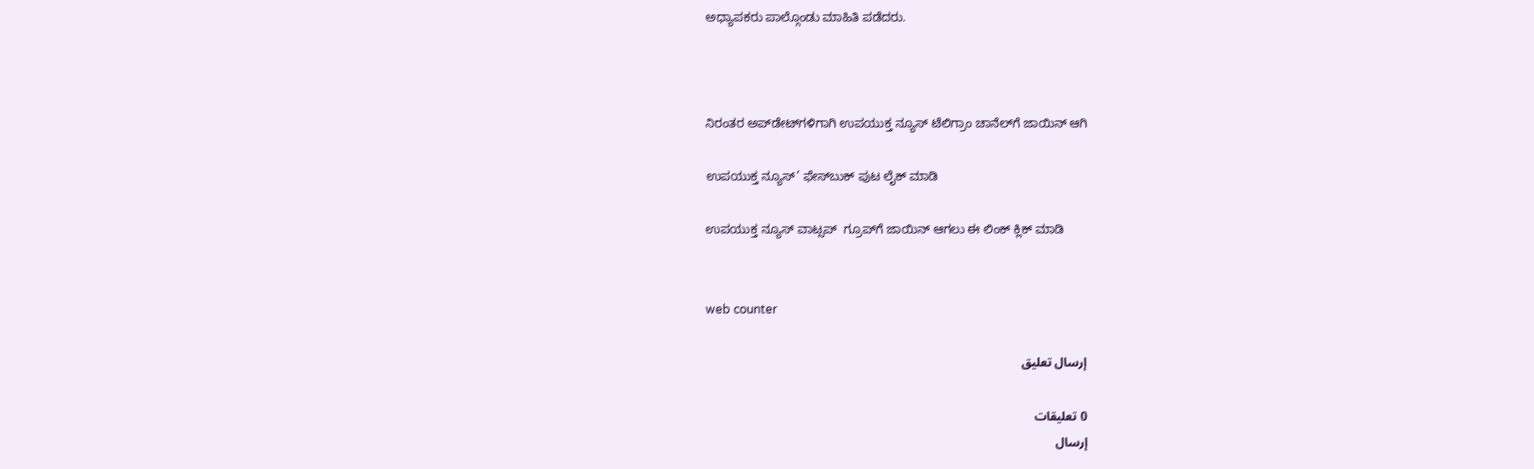ಅಧ್ಯಾಪಕರು ಪಾಲ್ಗೊಂಡು ಮಾಹಿತಿ ಪಡೆದರು.



ನಿರಂತರ ಅಪ್‌ಡೇಟ್‌ಗಳಿಗಾಗಿ ಉಪಯುಕ್ತ ನ್ಯೂಸ್‌ ಟೆಲಿಗ್ರಾಂ ಚಾನೆಲ್‌ಗೆ ಜಾಯಿನ್‌ ಆಗಿ

ಉಪಯುಕ್ತ ನ್ಯೂಸ್‌’ ಫೇಸ್‌ಬುಕ್ ಪುಟ ಲೈಕ್ ಮಾಡಿ

ಉಪಯುಕ್ತ ನ್ಯೂಸ್‌ ವಾಟ್ಸಪ್‌  ಗ್ರೂಪ್‌ಗೆ ಜಾಯಿನ್ ಆಗಲು ಈ ಲಿಂಕ್ ಕ್ಲಿಕ್ ಮಾಡಿ


web counter

إرسال تعليق

0 تعليقات
إرسال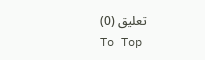تعليق (0)
To Top